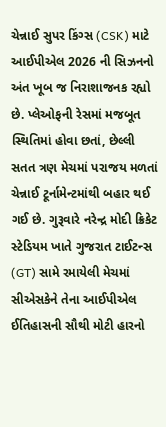ચેન્નાઈ સુપર કિંગ્સ (CSK) માટે આઈપીએલ 2026 ની સિઝનનો અંત ખૂબ જ નિરાશાજનક રહ્યો છે. પ્લેઓફની રેસમાં મજબૂત સ્થિતિમાં હોવા છતાં, છેલ્લી સતત ત્રણ મેચમાં પરાજય મળતાં ચેન્નાઈ ટૂર્નામેન્ટમાંથી બહાર થઈ ગઈ છે. ગુરૂવારે નરેન્દ્ર મોદી ક્રિકેટ સ્ટેડિયમ ખાતે ગુજરાત ટાઈટન્સ (GT) સામે રમાયેલી મેચમાં સીએસકેને તેના આઈપીએલ ઈતિહાસની સૌથી મોટી હારનો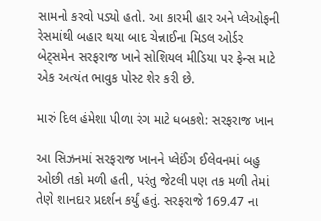સામનો કરવો પડ્યો હતો. આ કારમી હાર અને પ્લેઓફની રેસમાંથી બહાર થયા બાદ ચેન્નાઈના મિડલ ઓર્ડર બેટ્સમેન સરફરાજ ખાને સોશિયલ મીડિયા પર ફેન્સ માટે એક અત્યંત ભાવુક પોસ્ટ શેર કરી છે.

મારું દિલ હંમેશા પીળા રંગ માટે ધબકશે: સરફરાજ ખાન

આ સિઝનમાં સરફરાજ ખાનને પ્લેઈંગ ઈલેવનમાં બહુ ઓછી તકો મળી હતી, પરંતુ જેટલી પણ તક મળી તેમાં તેણે શાનદાર પ્રદર્શન કર્યું હતું. સરફરાજે 169.47 ના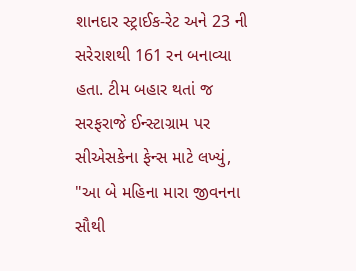શાનદાર સ્ટ્રાઈક-રેટ અને 23 ની સરેરાશથી 161 રન બનાવ્યા હતા. ટીમ બહાર થતાં જ સરફરાજે ઈન્સ્ટાગ્રામ પર સીએસકેના ફેન્સ માટે લખ્યું, "આ બે મહિના મારા જીવનના સૌથી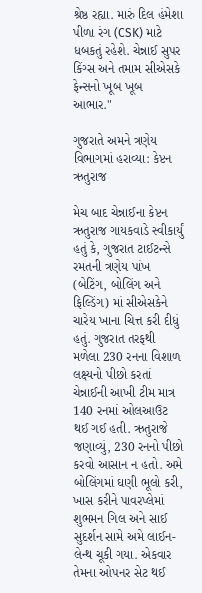શ્રેષ્ઠ રહ્યા. મારું દિલ હંમેશા પીળા રંગ (CSK) માટે ધબકતું રહેશે. ચેન્નાઈ સુપર કિંગ્સ અને તમામ સીએસકે ફેન્સનો ખૂબ ખૂબ આભાર."

ગુજરાતે અમને ત્રણેય વિભાગમાં હરાવ્યા: કેપ્ટન ઋતુરાજ

મેચ બાદ ચેન્નાઈના કેપ્ટન ઋતુરાજ ગાયકવાડે સ્વીકાર્યું હતું કે, ગુજરાત ટાઈટન્સે રમતની ત્રણેય પાંખ (બેટિંગ, બોલિંગ અને ફિલ્ડિંગ) માં સીએસકેને ચારેય ખાના ચિત્ત કરી દીધું હતું. ગુજરાત તરફથી મળેલા 230 રનના વિશાળ લક્ષ્યનો પીછો કરતાં ચેન્નાઈની આખી ટીમ માત્ર 140 રનમાં ઓલઆઉટ થઈ ગઈ હતી. ઋતુરાજે જણાવ્યું, 230 રનનો પીછો કરવો આસાન ન હતો. અમે બોલિંગમાં ઘણી ભૂલો કરી, ખાસ કરીને પાવરપ્લેમાં શુભમન ગિલ અને સાઈ સુદર્શન સામે અમે લાઈન-લેન્થ ચૂકી ગયા. એકવાર તેમના ઓપનર સેટ થઈ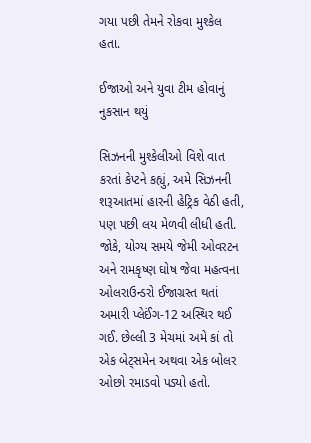ગયા પછી તેમને રોકવા મુશ્કેલ હતા.

ઈજાઓ અને યુવા ટીમ હોવાનું નુકસાન થયું

સિઝનની મુશ્કેલીઓ વિશે વાત કરતાં કેપ્ટને કહ્યું, અમે સિઝનની શરૂઆતમાં હારની હેટ્રિક વેઠી હતી, પણ પછી લય મેળવી લીધી હતી. જોકે, યોગ્ય સમયે જેમી ઓવરટન અને રામકૃષ્ણ ઘોષ જેવા મહત્વના ઓલરાઉન્ડરો ઈજાગ્રસ્ત થતાં અમારી પ્લેઈંગ-12 અસ્થિર થઈ ગઈ. છેલ્લી 3 મેચમાં અમે કાં તો એક બેટ્સમેન અથવા એક બોલર ઓછો રમાડવો પડ્યો હતો.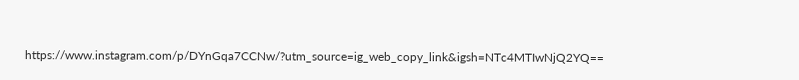https://www.instagram.com/p/DYnGqa7CCNw/?utm_source=ig_web_copy_link&igsh=NTc4MTIwNjQ2YQ==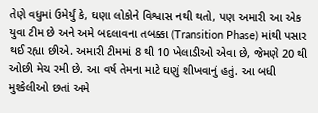તેણે વધુમાં ઉમેર્યું કે, ઘણા લોકોને વિશ્વાસ નથી થતો, પણ અમારી આ એક યુવા ટીમ છે અને અમે બદલાવના તબક્કા (Transition Phase) માંથી પસાર થઈ રહ્યા છીએ. અમારી ટીમમાં 8 થી 10 ખેલાડીઓ એવા છે, જેમણે 20 થી ઓછી મેચ રમી છે. આ વર્ષ તેમના માટે ઘણું શીખવાનું હતું. આ બધી મુશ્કેલીઓ છતાં અમે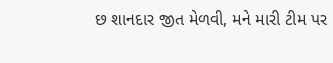છ શાનદાર જીત મેળવી, મને મારી ટીમ પર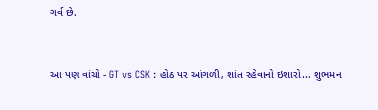ગર્વ છે.


આ પણ વાંચો - GT vs CSK : હોઠ પર આંગળી, શાંત રહેવાનો ઇશારો... શુભમન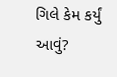ગિલે કેમ કર્યું આવું?